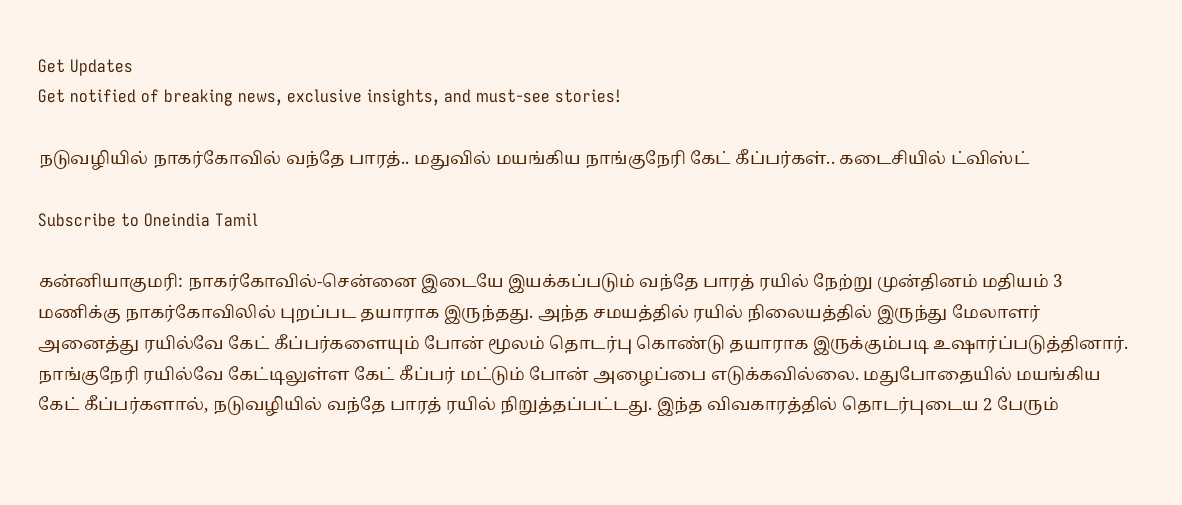Get Updates
Get notified of breaking news, exclusive insights, and must-see stories!

நடுவழியில் நாகர்கோவில் வந்தே பாரத்.. மதுவில் மயங்கிய நாங்குநேரி கேட் கீப்பர்கள்.. கடைசியில் ட்விஸ்ட்

Subscribe to Oneindia Tamil

கன்னியாகுமரி: நாகர்கோவில்-சென்னை இடையே இயக்கப்படும் வந்தே பாரத் ரயில் நேற்று முன்தினம் மதியம் 3 மணிக்கு நாகர்கோவிலில் புறப்பட தயாராக இருந்தது. அந்த சமயத்தில் ரயில் நிலையத்தில் இருந்து மேலாளர் அனைத்து ரயில்வே கேட் கீப்பர்களையும் போன் மூலம் தொடர்பு கொண்டு தயாராக இருக்கும்படி உஷார்ப்படுத்தினார். நாங்குநேரி ரயில்வே கேட்டிலுள்ள கேட் கீப்பர் மட்டும் போன் அழைப்பை எடுக்கவில்லை. மதுபோதையில் மயங்கிய கேட் கீப்பர்களால், நடுவழியில் வந்தே பாரத் ரயில் நிறுத்தப்பட்டது. இந்த விவகாரத்தில் தொடர்புடைய 2 பேரும்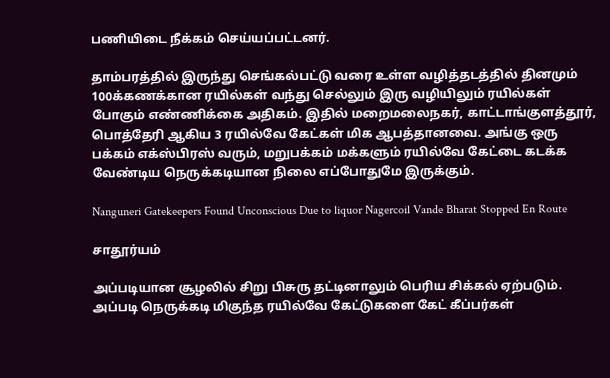பணியிடை நீக்கம் செய்யப்பட்டனர்.

தாம்பரத்தில் இருந்து செங்கல்பட்டு வரை உள்ள வழித்தடத்தில் தினமும் 100க்கணக்கான ரயில்கள் வந்து செல்லும் இரு வழியிலும் ரயில்கள் போகும் எண்ணிக்கை அதிகம். இதில் மறைமலைநகர், காட்டாங்குளத்தூர், பொத்தேரி ஆகிய 3 ரயில்வே கேட்கள் மிக ஆபத்தானவை. அங்கு ஒரு பக்கம் எக்ஸ்பிரஸ் வரும், மறுபக்கம் மக்களும் ரயில்வே கேட்டை கடக்க வேண்டிய நெருக்கடியான நிலை எப்போதுமே இருக்கும்.

Nanguneri Gatekeepers Found Unconscious Due to liquor Nagercoil Vande Bharat Stopped En Route

சாதூர்யம்

அப்படியான சூழலில் சிறு பிசுரு தட்டினாலும் பெரிய சிக்கல் ஏற்படும். அப்படி நெருக்கடி மிகுந்த ரயில்வே கேட்டுகளை கேட் கீப்பர்கள்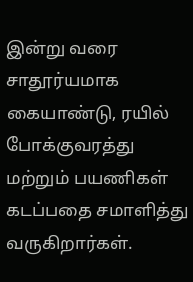இன்று வரை சாதூர்யமாக கையாண்டு, ரயில் போக்குவரத்து மற்றும் பயணிகள் கடப்பதை சமாளித்து வருகிறார்கள்.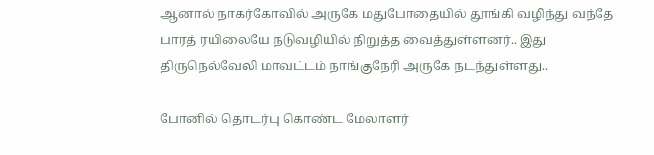ஆனால் நாகர்கோவில் அருகே மதுபோதையில் தூங்கி வழிந்து வந்தே பாரத் ரயிலையே நடுவழியில் நிறுத்த வைத்துள்ளனர்.. இது திருநெல்வேலி மாவட்டம் நாங்குநேரி அருகே நடந்துள்ளது..

போனில் தொடர்பு கொண்ட மேலாளர்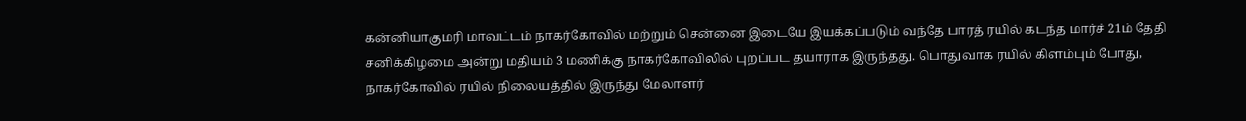கன்னியாகுமரி மாவட்டம் நாகர்கோவில் மற்றும் சென்னை இடையே இயக்கப்படும் வந்தே பாரத் ரயில் கடந்த மார்ச் 21ம் தேதி சனிக்கிழமை அன்று மதியம் 3 மணிக்கு நாகர்கோவிலில் புறப்பட தயாராக இருந்தது. பொதுவாக ரயில் கிளம்பும் போது, நாகர்கோவில் ரயில் நிலையத்தில் இருந்து மேலாளர்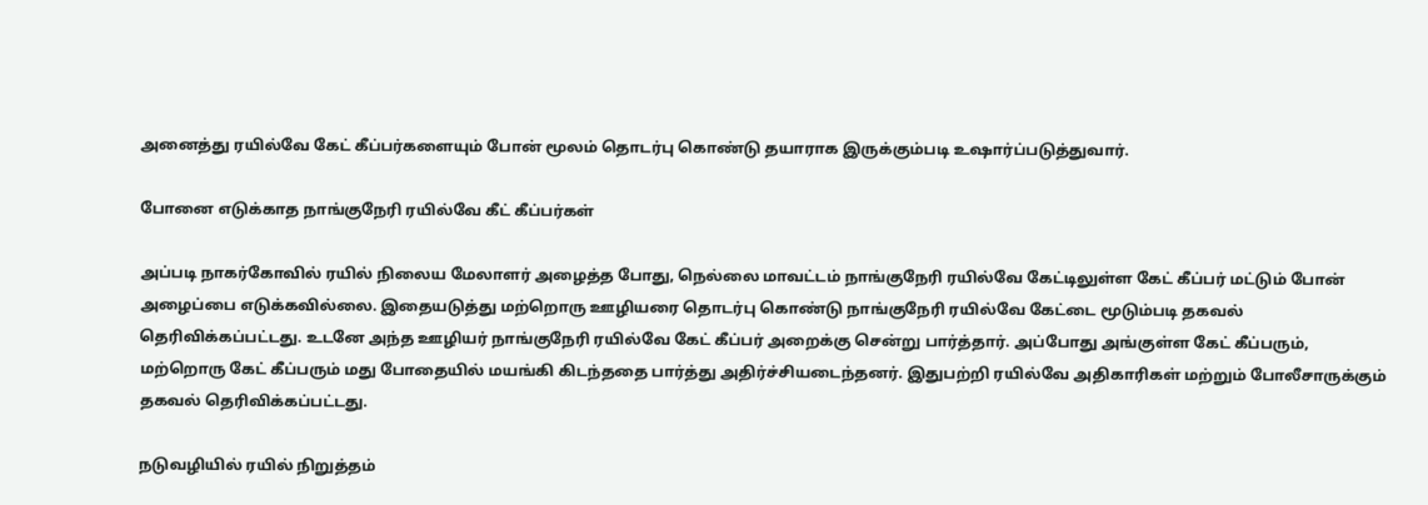அனைத்து ரயில்வே கேட் கீப்பர்களையும் போன் மூலம் தொடர்பு கொண்டு தயாராக இருக்கும்படி உஷார்ப்படுத்துவார்.

போனை எடுக்காத நாங்குநேரி ரயில்வே கீட் கீப்பர்கள்

அப்படி நாகர்கோவில் ரயில் நிலைய மேலாளர் அழைத்த போது, நெல்லை மாவட்டம் நாங்குநேரி ரயில்வே கேட்டிலுள்ள கேட் கீப்பர் மட்டும் போன் அழைப்பை எடுக்கவில்லை. இதையடுத்து மற்றொரு ஊழியரை தொடர்பு கொண்டு நாங்குநேரி ரயில்வே கேட்டை மூடும்படி தகவல் தெரிவிக்கப்பட்டது. உடனே அந்த ஊழியர் நாங்குநேரி ரயில்வே கேட் கீப்பர் அறைக்கு சென்று பார்த்தார். அப்போது அங்குள்ள கேட் கீப்பரும், மற்றொரு கேட் கீப்பரும் மது போதையில் மயங்கி கிடந்ததை பார்த்து அதிர்ச்சியடைந்தனர். இதுபற்றி ரயில்வே அதிகாரிகள் மற்றும் போலீசாருக்கும் தகவல் தெரிவிக்கப்பட்டது.

நடுவழியில் ரயில் நிறுத்தம்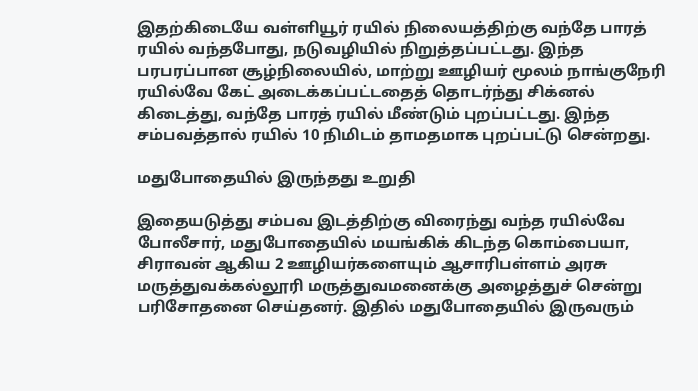இதற்கிடையே வள்ளியூர் ரயில் நிலையத்திற்கு வந்தே பாரத் ரயில் வந்தபோது, நடுவழியில் நிறுத்தப்பட்டது. இந்த பரபரப்பான சூழ்நிலையில், மாற்று ஊழியர் மூலம் நாங்குநேரி ரயில்வே கேட் அடைக்கப்பட்டதைத் தொடர்ந்து சிக்னல் கிடைத்து, வந்தே பாரத் ரயில் மீண்டும் புறப்பட்டது. இந்த சம்பவத்தால் ரயில் 10 நிமிடம் தாமதமாக புறப்பட்டு சென்றது.

மதுபோதையில் இருந்தது உறுதி

இதையடுத்து சம்பவ இடத்திற்கு விரைந்து வந்த ரயில்வே போலீசார், மதுபோதையில் மயங்கிக் கிடந்த கொம்பையா, சிராவன் ஆகிய 2 ஊழியர்களையும் ஆசாரிபள்ளம் அரசு மருத்துவக்கல்லூரி மருத்துவமனைக்கு அழைத்துச் சென்று பரிசோதனை செய்தனர். இதில் மதுபோதையில் இருவரும்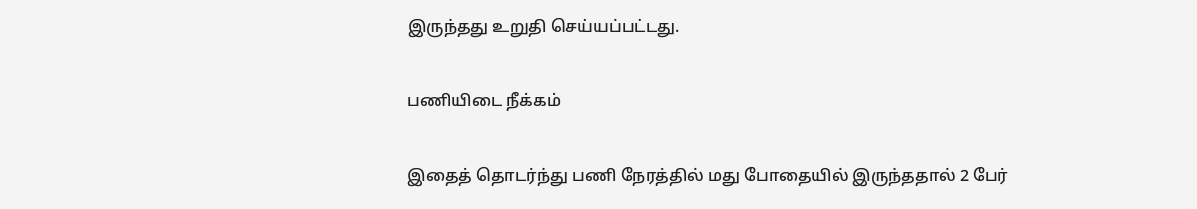இருந்தது உறுதி செய்யப்பட்டது.

பணியிடை நீக்கம்

இதைத் தொடர்ந்து பணி நேரத்தில் மது போதையில் இருந்ததால் 2 பேர்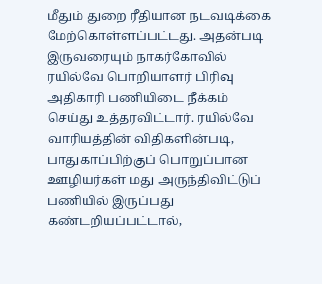மீதும் துறை ரீதியான நடவடிக்கை மேற்கொள்ளப்பட்டது. அதன்படி இருவரையும் நாகர்கோவில் ரயில்வே பொறியாளர் பிரிவு அதிகாரி பணியிடை நீக்கம் செய்து உத்தரவிட்டார். ரயில்வே வாரியத்தின் விதிகளின்படி, பாதுகாப்பிற்குப் பொறுப்பான ஊழியர்கள் மது அருந்திவிட்டுப் பணியில் இருப்பது கண்டறியப்பட்டால்,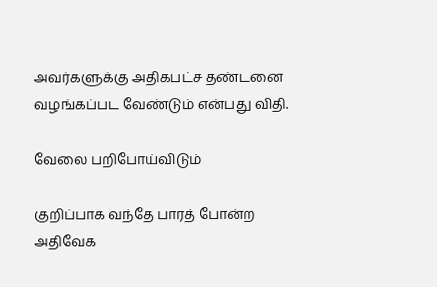அவர்களுக்கு அதிகபட்ச தண்டனை வழங்கப்பட வேண்டும் என்பது விதி.

வேலை பறிபோய்விடும்

குறிப்பாக வந்தே பாரத் போன்ற அதிவேக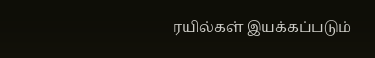ரயில்கள் இயக்கப்படும்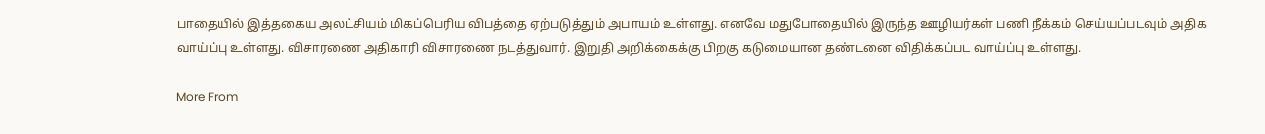பாதையில் இத்தகைய அலட்சியம் மிகப்பெரிய விபத்தை ஏற்படுத்தும் அபாயம் உள்ளது. எனவே மதுபோதையில் இருந்த ஊழியர்கள் பணி நீக்கம் செய்யப்படவும் அதிக வாய்ப்பு உள்ளது. விசாரணை அதிகாரி விசாரணை நடத்துவார். இறுதி அறிக்கைக்கு பிறகு கடுமையான தண்டனை விதிக்கப்பட வாய்ப்பு உள்ளது.

More From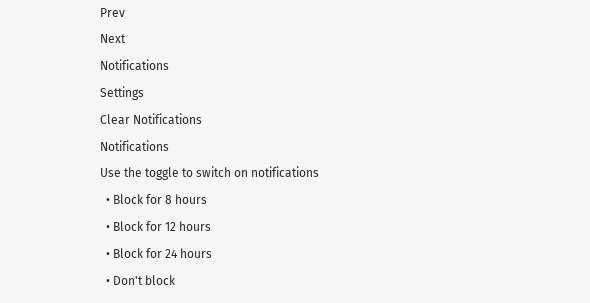Prev
Next
Notifications
Settings
Clear Notifications
Notifications
Use the toggle to switch on notifications
  • Block for 8 hours
  • Block for 12 hours
  • Block for 24 hours
  • Don't block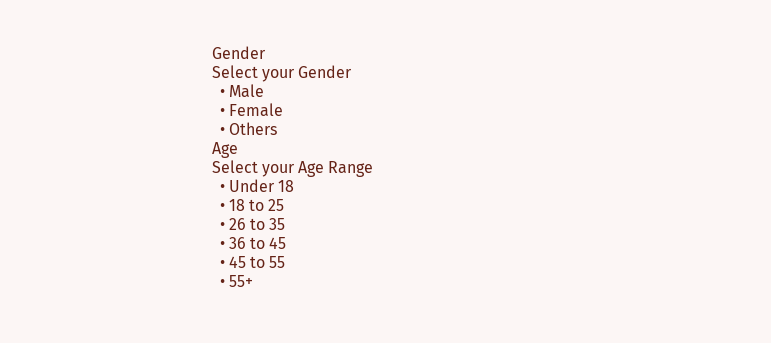Gender
Select your Gender
  • Male
  • Female
  • Others
Age
Select your Age Range
  • Under 18
  • 18 to 25
  • 26 to 35
  • 36 to 45
  • 45 to 55
  • 55+